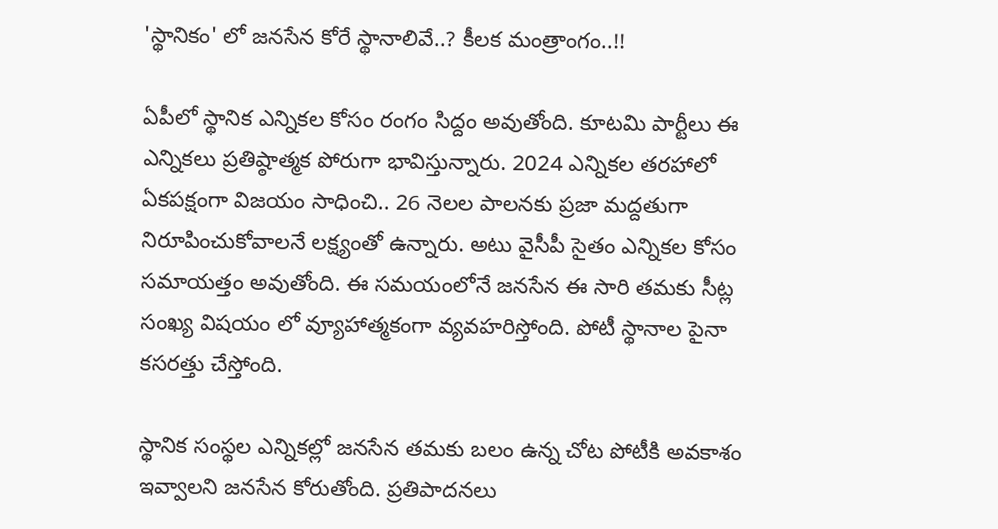'స్థానికం' లో జనసేన కోరే స్థానాలివే..? కీలక మంత్రాంగం..!!

ఏపీలో స్థానిక ఎన్నికల కోసం రంగం సిద్దం అవుతోంది. కూటమి పార్టీలు ఈ ఎన్నికలు ప్రతిష్ఠాత్మక పోరుగా భావిస్తున్నారు. 2024 ఎన్నికల తరహాలో ఏకపక్షంగా విజయం సాధించి.. 26 నెలల పాలనకు ప్రజా మద్దతుగా నిరూపించుకోవాలనే లక్ష్యంతో ఉన్నారు. అటు వైసీపీ సైతం ఎన్నికల కోసం సమాయత్తం అవుతోంది. ఈ సమయంలోనే జనసేన ఈ సారి తమకు సీట్ల సంఖ్య విషయం లో వ్యూహాత్మకంగా వ్యవహరిస్తోంది. పోటీ స్థానాల పైనా కసరత్తు చేస్తోంది.

స్థానిక సంస్థల ఎన్నికల్లో జనసేన తమకు బలం ఉన్న చోట పోటీకి అవకాశం ఇవ్వాలని జనసేన కోరుతోంది. ప్రతిపాదనలు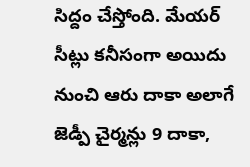సిద్దం చేస్తోంది. మేయర్ సీట్లు కనీసంగా అయిదు నుంచి ఆరు దాకా అలాగే జెడ్పీ చైర్మన్లు 9 దాకా,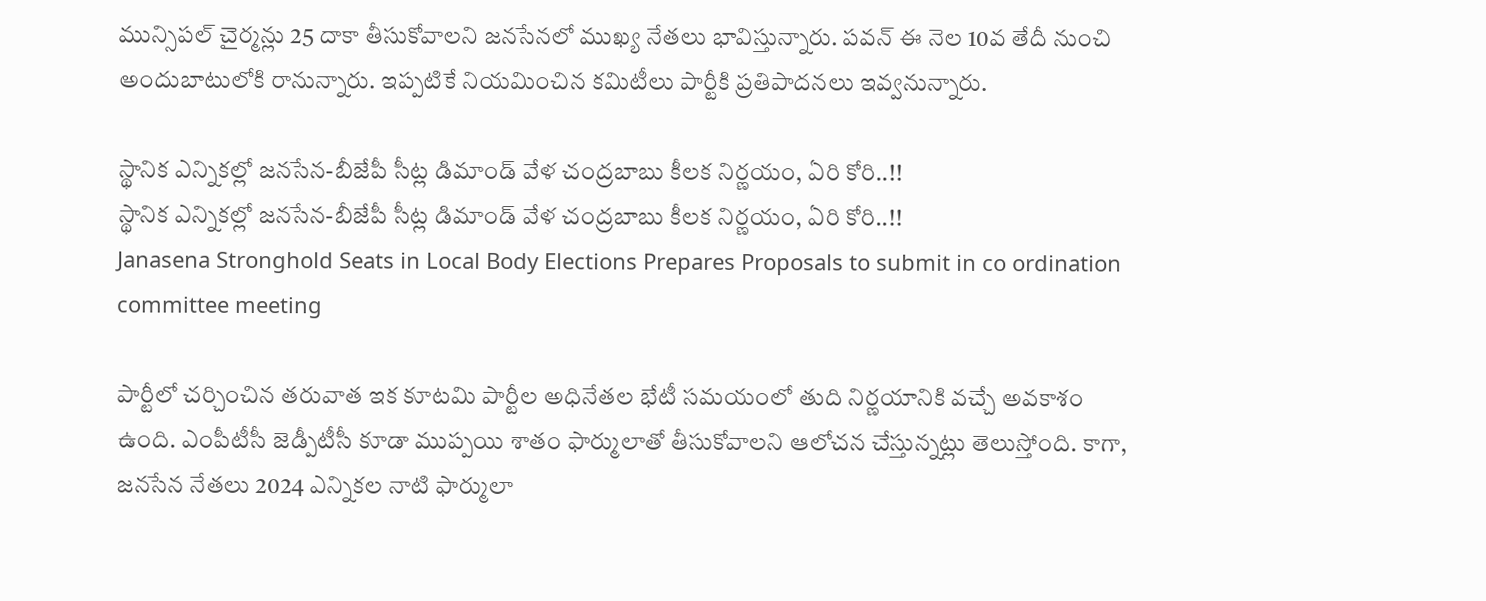మున్సిపల్ చైర్మన్లు 25 దాకా తీసుకోవాలని జనసేనలో ముఖ్య నేతలు భావిస్తున్నారు. పవన్ ఈ నెల 10వ తేదీ నుంచి అందుబాటులోకి రానున్నారు. ఇప్పటికే నియమించిన కమిటీలు పార్టీకి ప్రతిపాదనలు ఇవ్వనున్నారు.

స్థానిక ఎన్నికల్లో జనసేన-బీజేపీ సీట్ల డిమాండ్ వేళ చంద్రబాబు కీలక నిర్ణయం, ఏరి కోరి..!!
స్థానిక ఎన్నికల్లో జనసేన-బీజేపీ సీట్ల డిమాండ్ వేళ చంద్రబాబు కీలక నిర్ణయం, ఏరి కోరి..!!
Janasena Stronghold Seats in Local Body Elections Prepares Proposals to submit in co ordination committee meeting

పార్టీలో చర్చించిన తరువాత ఇక కూటమి పార్టీల అధినేతల భేటీ సమయంలో తుది నిర్ణయానికి వచ్చే అవకాశం ఉంది. ఎంపీటీసీ జెడ్పీటీసీ కూడా ముప్పయి శాతం ఫార్ములాతో తీసుకోవాలని ఆలోచన చేస్తున్నట్లు తెలుస్తోంది. కాగా, జనసేన నేతలు 2024 ఎన్నికల నాటి ఫార్ములా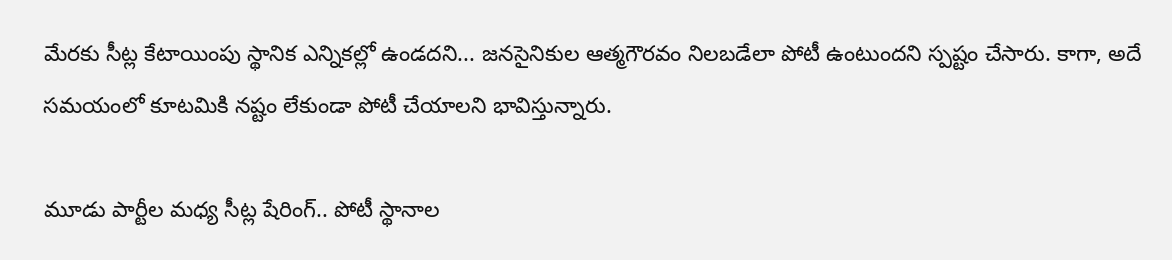మేరకు సీట్ల కేటాయింపు స్థానిక ఎన్నికల్లో ఉండదని... జనసైనికుల ఆత్మగౌరవం నిలబడేలా పోటీ ఉంటుందని స్పష్టం చేసారు. కాగా, అదే సమయంలో కూటమికి నష్టం లేకుండా పోటీ చేయాలని భావిస్తున్నారు.

మూడు పార్టీల మధ్య సీట్ల షేరింగ్.. పోటీ స్థానాల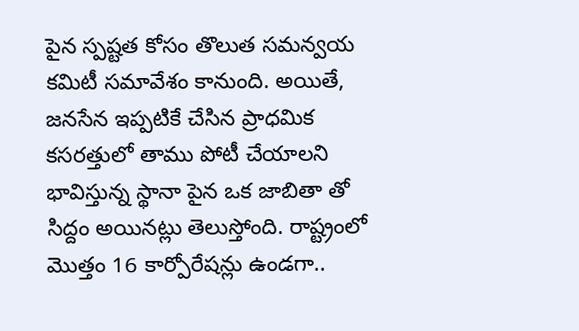పైన స్పష్టత కోసం తొలుత సమన్వయ కమిటీ సమావేశం కానుంది. అయితే, జనసేన ఇప్పటికే చేసిన ప్రాధమిక కసరత్తులో తాము పోటీ చేయాలని భావిస్తున్న స్థానా పైన ఒక జాబితా తో సిద్దం అయినట్లు తెలుస్తోంది. రాష్ట్రంలో మొత్తం 16 కార్పోరేషన్లు ఉండగా..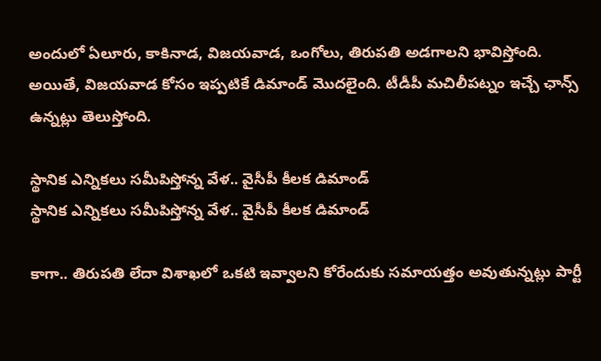అందులో ఏలూరు, కాకినాడ, విజయవాడ, ఒంగోలు, తిరుపతి అడగాలని భావిస్తోంది. అయితే, విజయవాడ కోసం ఇప్పటికే డిమాండ్ మొదలైంది. టీడీపీ మచిలీపట్నం ఇచ్చే ఛాన్స్ ఉన్నట్లు తెలుస్తోంది.

స్థానిక ఎన్నికలు సమీపిస్తోన్న వేళ.. వైసీపీ కీలక డిమాండ్
స్థానిక ఎన్నికలు సమీపిస్తోన్న వేళ.. వైసీపీ కీలక డిమాండ్

కాగా.. తిరుపతి లేదా విశాఖలో ఒకటి ఇవ్వాలని కోరేందుకు సమాయత్తం అవుతున్నట్లు పార్టీ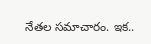నేతల సమాచారం. ఇక..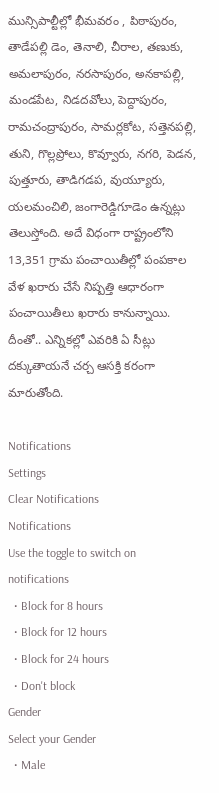మున్సిపాల్టీల్లో భీమవరం , పిఠాపురం, తాడేపల్లి డెం, తెనాలి, చీరాల, తణుకు, అమలాపురం, నరసాపురం, అనకాపల్లి, మండపేట, నిడదవోలు, పెద్దాపురం, రామచంద్రాపురం, సామర్లకోట, సత్తెనపల్లి, తుని, గొల్లప్రోలు, కొవ్వూరు, నగరి, పెడన, పుత్తూరు, తాడిగడప, వుయ్యూరు, యలమంచిలి, జంగారెడ్డిగూడెం ఉన్నట్లు తెలుస్తోంది. అదే విధంగా రాష్ట్రంలోని 13,351 గ్రామ పంచాయితీల్లో పంపకాల వేళ ఖరారు చేసే నిష్పత్తి ఆధారంగా పంచాయితీలు ఖరారు కానున్నాయి. దీంతో.. ఎన్నికల్లో ఎవరికి ఏ సీట్లు దక్కుతాయనే చర్చ ఆసక్తి కరంగా మారుతోంది.

Notifications
Settings
Clear Notifications
Notifications
Use the toggle to switch on notifications
  • Block for 8 hours
  • Block for 12 hours
  • Block for 24 hours
  • Don't block
Gender
Select your Gender
  • Male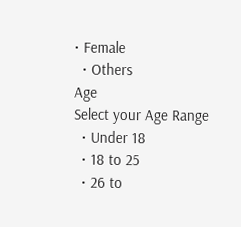• Female
  • Others
Age
Select your Age Range
  • Under 18
  • 18 to 25
  • 26 to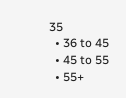35
  • 36 to 45
  • 45 to 55
  • 55+